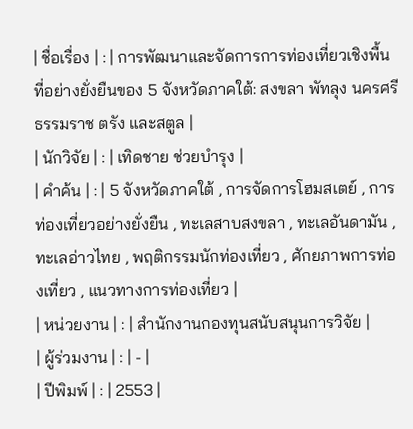| ชื่อเรื่อง | : | การพัฒนาและจัดการการท่องเที่ยวเชิงพื้นที่อย่างยั่งยืนของ 5 จังหวัดภาคใต้: สงขลา พัทลุง นครศรีธรรมราช ตรัง และสตูล |
| นักวิจัย | : | เทิดชาย ช่วยบำรุง |
| คำค้น | : | 5 จังหวัดภาคใต้ , การจัดการโฮมสเตย์ , การท่องเที่ยวอย่างยั่งยืน , ทะเลสาบสงขลา , ทะเลอันดามัน , ทะเลอ่าวไทย , พฤติกรรมนักท่องเที่ยว , ศักยภาพการท่องเที่ยว , แนวทางการท่องเที่ยว |
| หน่วยงาน | : | สำนักงานกองทุนสนับสนุนการวิจัย |
| ผู้ร่วมงาน | : | - |
| ปีพิมพ์ | : | 2553 |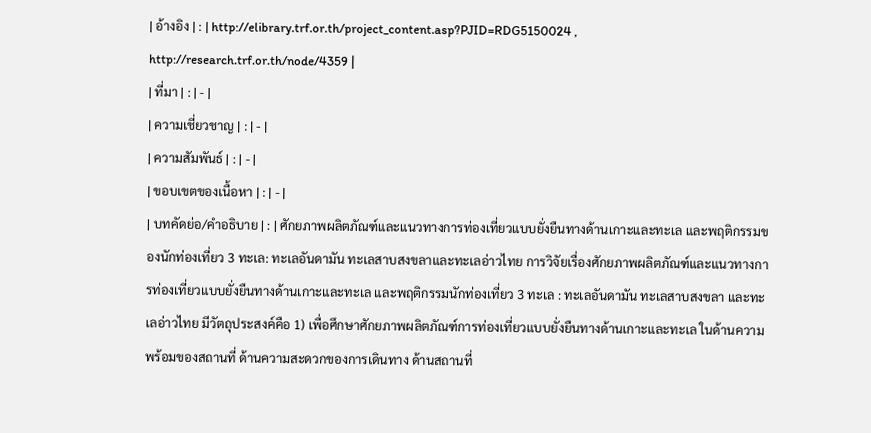| อ้างอิง | : | http://elibrary.trf.or.th/project_content.asp?PJID=RDG5150024 , http://research.trf.or.th/node/4359 |
| ที่มา | : | - |
| ความเชี่ยวชาญ | : | - |
| ความสัมพันธ์ | : | - |
| ขอบเขตของเนื้อหา | : | - |
| บทคัดย่อ/คำอธิบาย | : | ศักยภาพผลิตภัณฑ์และแนวทางการท่องเที่ยวแบบยั่งยืนทางด้านเกาะและทะเล และพฤติกรรมของนักท่องเที่ยว 3 ทะเล: ทะเลอันดามัน ทะเลสาบสงขลาและทะเลอ่าวไทย การวิจัยเรื่องศักยภาพผลิตภัณฑ์และแนวทางการท่องเที่ยวแบบยั่งยืนทางด้านเกาะและทะเล และพฤติกรรมนักท่องเที่ยว 3 ทะเล : ทะเลอันดามัน ทะเลสาบสงขลา และทะเลอ่าวไทย มีวัตถุประสงค์คือ 1) เพื่อศึกษาศักยภาพผลิตภัณฑ์การท่องเที่ยวแบบยั่งยืนทางด้านเกาะและทะเล ในด้านความพร้อมของสถานที่ ด้านความสะดวกของการเดินทาง ด้านสถานที่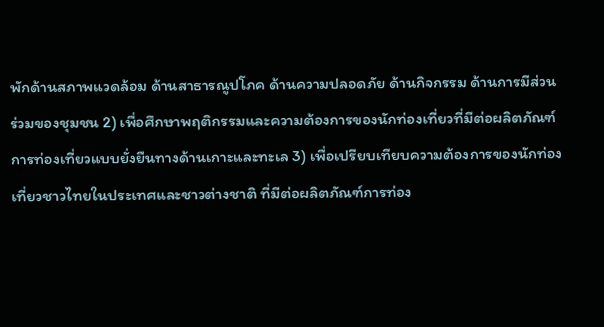พักด้านสภาพแวดล้อม ด้านสาธารณูปโภค ด้านความปลอดภัย ด้านกิจกรรม ด้านการมีส่วนร่วมของชุมชน 2) เพื่อศึกษาพฤติกรรมและความต้องการของนักท่องเที่ยวที่มีต่อผลิตภัณฑ์การท่องเที่ยวแบบยั่งยืนทางด้านเกาะและทะเล 3) เพื่อเปรียบเทียบความต้องการของนักท่องเที่ยวชาวไทยในประเทศและชาวต่างชาติ ที่มีต่อผลิตภัณฑ์การท่อง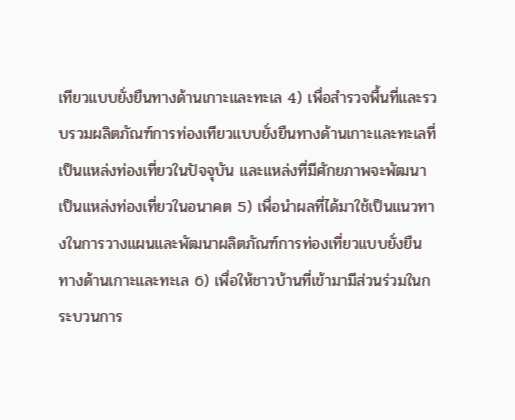เทียวแบบยั่งยืนทางด้านเกาะและทะเล 4) เพื่อสำรวจพื้นที่และรวบรวมผลิตภัณฑ์การท่องเทียวแบบยั่งยืนทางด้านเกาะและทะเลที่เป็นแหล่งท่องเที่ยวในปัจจุบัน และแหล่งที่มีศักยภาพจะพัฒนาเป็นแหล่งท่องเที่ยวในอนาคต 5) เพื่อนำผลที่ได้มาใช้เป็นแนวทางในการวางแผนและพัฒนาผลิตภัณฑ์การท่องเที่ยวแบบยั่งยืนทางด้านเกาะและทะเล 6) เพื่อให้ชาวบ้านที่เข้ามามีส่วนร่วมในกระบวนการ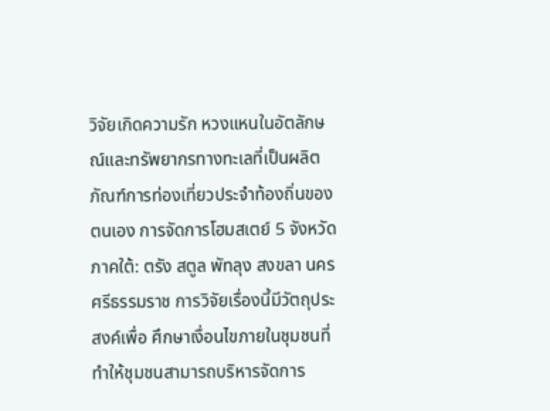วิจัยเกิดความรัก หวงแหนในอัตลักษณ์และทรัพยากรทางทะเลที่เป็นผลิตภัณฑ์การท่องเที่ยวประจำท้องถิ่นของตนเอง การจัดการโฮมสเตย์ 5 จังหวัดภาคใต้: ตรัง สตูล พัทลุง สงขลา นครศรีธรรมราช การวิจัยเรื่องนี้มีวัตถุประสงค์เพื่อ ศึกษาเงื่อนไขภายในชุมชนที่ทำให้ชุมชนสามารถบริหารจัดการ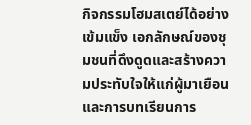กิจกรรมโฮมสเตย์ได้อย่างเข้มแข็ง เอกลักษณ์ของชุมชนที่ดึงดูดและสร้างความประทับใจให้แก่ผู้มาเยือน และการบทเรียนการ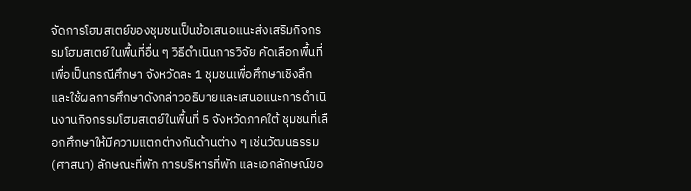จัดการโฮมสเตย์ของชุมชนเป็นข้อเสนอแนะส่งเสริมกิจกรรมโฮมสเตย์ในพื้นที่อื่น ๆ วิธีดำเนินการวิจัย คัดเลือกพื้นที่เพื่อเป็นกรณีศึกษา จังหวัดละ 1 ชุมชนเพื่อศึกษาเชิงลึก และใช้ผลการศึกษาดังกล่าวอธิบายและเสนอแนะการดำเนินงานกิจกรรมโฮมสเตย์ในพื้นที่ 5 จังหวัดภาคใต้ ชุมชนที่เลือกศึกษาให้มีความแตกต่างกันด้านต่าง ๆ เช่นวัฒนธรรม(ศาสนา) ลักษณะที่พัก การบริหารที่พัก และเอกลักษณ์ขอ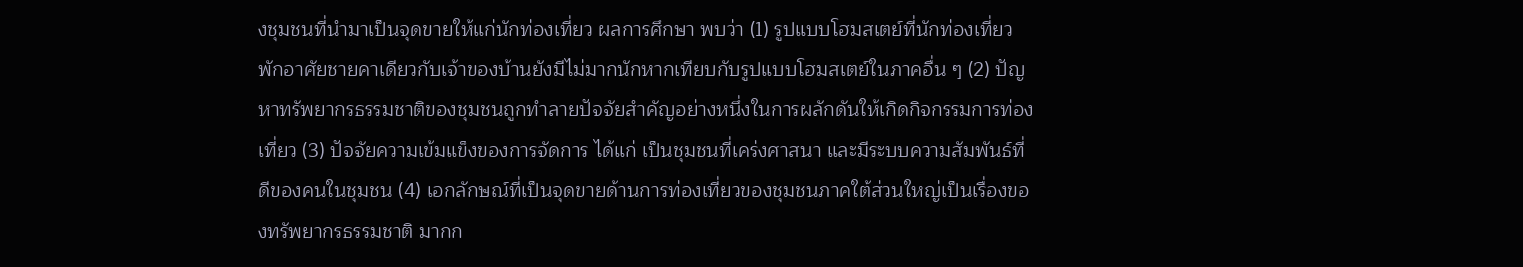งชุมชนที่นำมาเป็นจุดขายให้แก่นักท่องเที่ยว ผลการศึกษา พบว่า (1) รูปแบบโฮมสเตย์ที่นักท่องเที่ยวพักอาศัยชายคาเดียวกับเจ้าของบ้านยังมีไม่มากนักหากเทียบกับรูปแบบโฮมสเตย์ในภาคอื่น ๆ (2) ปัญหาทรัพยากรธรรมชาติของชุมชนถูกทำลายปัจจัยสำคัญอย่างหนึ่งในการผลักดันให้เกิดกิจกรรมการท่องเที่ยว (3) ปัจจัยความเข้มแข็งของการจัดการ ได้แก่ เป็นชุมชนที่เคร่งศาสนา และมีระบบความสัมพันธ์ที่ดีของคนในชุมชน (4) เอกลักษณ์ที่เป็นจุดขายด้านการท่องเที่ยวของชุมชนภาคใต้ส่วนใหญ่เป็นเรื่องของทรัพยากรธรรมชาติ มากก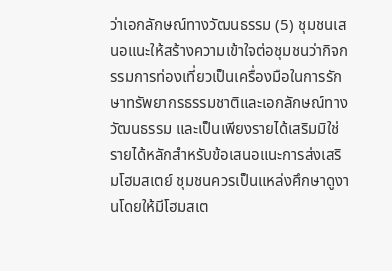ว่าเอกลักษณ์ทางวัฒนธรรม (5) ชุมชนเสนอแนะให้สร้างความเข้าใจต่อชุมชนว่ากิจกรรมการท่องเที่ยวเป็นเครื่องมือในการรักษาทรัพยากรธรรมชาติและเอกลักษณ์ทางวัฒนธรรม และเป็นเพียงรายได้เสริมมิใช่รายได้หลักสำหรับข้อเสนอแนะการส่งเสริมโฮมสเตย์ ชุมชนควรเป็นแหล่งศึกษาดูงานโดยให้มีโฮมสเต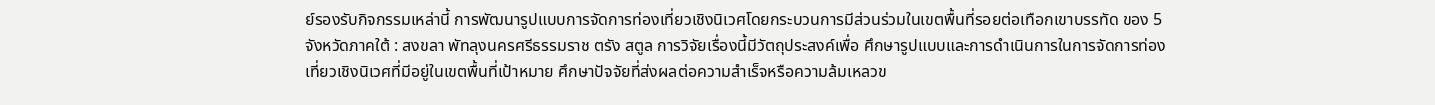ย์รองรับกิจกรรมเหล่านี้ การพัฒนารูปแบบการจัดการท่องเที่ยวเชิงนิเวศโดยกระบวนการมีส่วนร่วมในเขตพื้นที่รอยต่อเทือกเขาบรรทัด ของ 5 จังหวัดภาคใต้ : สงขลา พัทลุงนครศรีธรรมราช ตรัง สตูล การวิจัยเรื่องนี้มีวัตถุประสงค์เพื่อ ศึกษารูปแบบและการดำเนินการในการจัดการท่องเที่ยวเชิงนิเวศที่มีอยู่ในเขตพื้นที่เป้าหมาย ศึกษาปัจจัยที่ส่งผลต่อความสำเร็จหรือความล้มเหลวข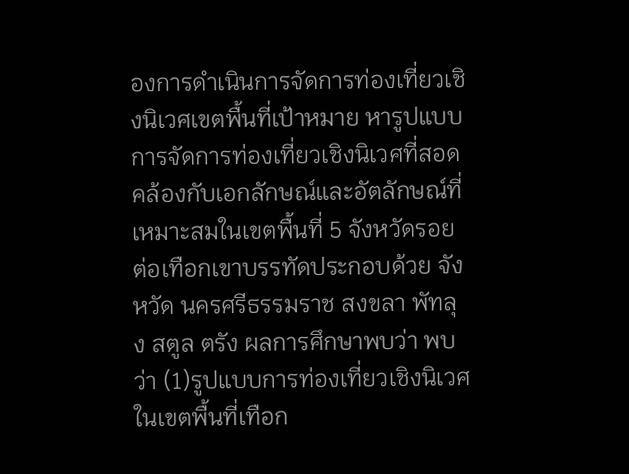องการดำเนินการจัดการท่องเที่ยวเชิงนิเวศเขตพื้นที่เป้าหมาย หารูปแบบการจัดการท่องเที่ยวเชิงนิเวศที่สอดคล้องกับเอกลักษณ์และอัตลักษณ์ที่เหมาะสมในเขตพื้นที่ 5 จังหวัดรอยต่อเทือกเขาบรรทัดประกอบด้วย จังหวัด นครศรีธรรมราช สงขลา พัทลุง สตูล ตรัง ผลการศึกษาพบว่า พบว่า (1)รูปแบบการท่องเที่ยวเชิงนิเวศในเขตพื้นที่เทือก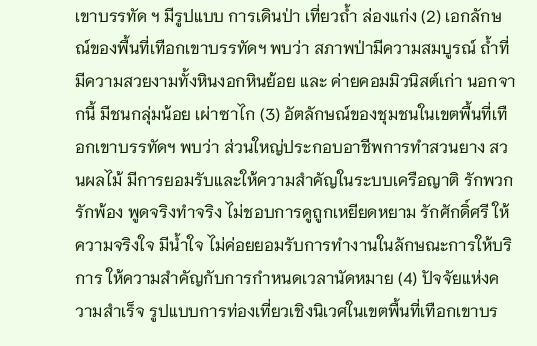เขาบรรทัด ฯ มีรูปแบบ การเดินป่า เที่ยวถ้ำ ล่องแก่ง (2) เอกลักษณ์ของพื้นที่เทือกเขาบรรทัดฯ พบว่า สภาพป่ามีความสมบูรณ์ ถ้ำที่มีความสวยงามทั้งหินงอกหินย้อย และ ค่ายคอมมิวนิสต์เก่า นอกจากนี้ มีชนกลุ่มน้อย เผ่าซาไก (3) อัตลักษณ์ของชุมชนในเขตพื้นที่เทือกเขาบรรทัดฯ พบว่า ส่วนใหญ่ประกอบอาชีพการทำสวนยาง สวนผลไม้ มีการยอมรับและให้ความสำคัญในระบบเครือญาติ รักพวกรักพ้อง พูดจริงทำจริง ไม่ชอบการดูถูกเหยียดหยาม รักศักดิ์ศรี ให้ความจริงใจ มีน้ำใจ ไม่ค่อยยอมรับการทำงานในลักษณะการให้บริการ ให้ความสำคัญกับการกำหนดเวลานัดหมาย (4) ปัจจัยแห่งความสำเร็จ รูปแบบการท่องเที่ยวเชิงนิเวศในเขตพื้นที่เทือกเขาบร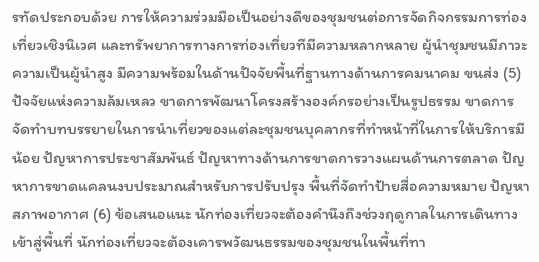รทัดประกอบด้วย การให้ความร่วมมือเป็นอย่างดีของชุมชนต่อการจัดกิจกรรมการท่องเที่ยวเชิงนิเวศ และทรัพยาการทางการท่องเที่ยวทีมีความหลากหลาย ผู้นำชุมชนมีภาวะความเป็นผู้นำสูง มีความพร้อมในด้านปัจจัยพื้นที่ฐานทางด้านการคมนาคม ขนส่ง (5) ปัจจัยแห่งความล้มเหลว ขาดการพัฒนาโครงสร้างองค์กรอย่างเป็นรูปธรรม ขาดการจัดทำบทบรรยายในการนำเที่ยวของแต่ละชุมชนบุคลากรที่ทำหน้าที่ในการให้บริการมีน้อย ปัญหาการประชาสัมพันธ์ ปัญหาทางด้านการขาดการวางแผนด้านการตลาด ปัญหาการขาดแคลนงบประมาณสำหรับการปรับปรุง พื้นที่จัดทำป้ายสื่อความหมาย ปัญหาสภาพอากาศ (6) ข้อเสนอแนะ นักท่องเที่ยวจะต้องคำนึงถึงช่วงฤดูกาลในการเดินทางเข้าสู่พื้นที่ นักท่องเที่ยวจะต้องเคารพวัฒนธรรมของชุมชนในพื้นที่ทา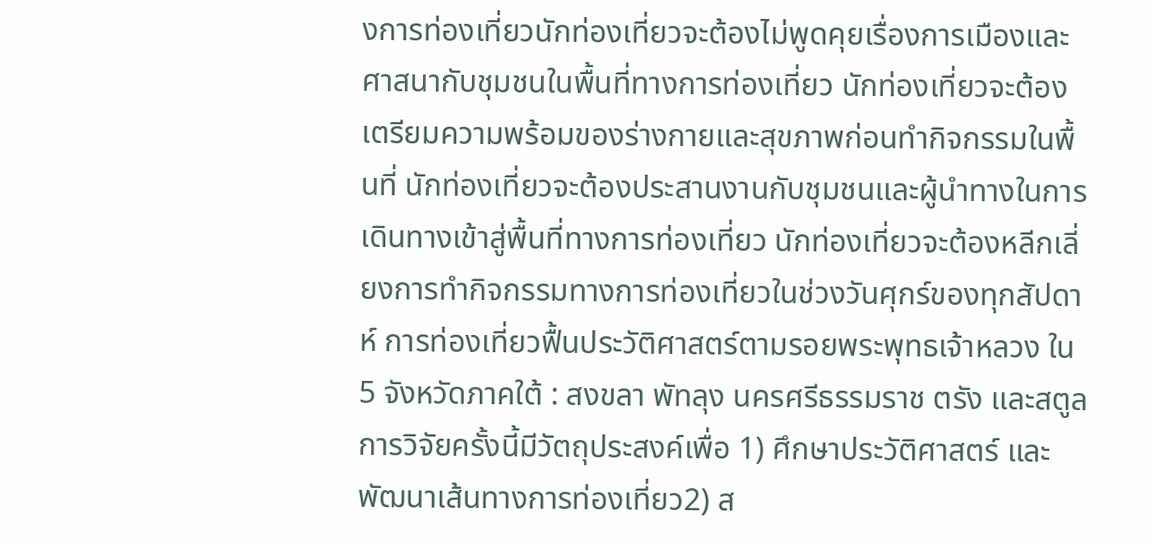งการท่องเที่ยวนักท่องเที่ยวจะต้องไม่พูดคุยเรื่องการเมืองและศาสนากับชุมชนในพื้นที่ทางการท่องเที่ยว นักท่องเที่ยวจะต้องเตรียมความพร้อมของร่างกายและสุขภาพก่อนทำกิจกรรมในพื้นที่ นักท่องเที่ยวจะต้องประสานงานกับชุมชนและผู้นำทางในการเดินทางเข้าสู่พื้นที่ทางการท่องเที่ยว นักท่องเที่ยวจะต้องหลีกเลี่ยงการทำกิจกรรมทางการท่องเที่ยวในช่วงวันศุกร์ของทุกสัปดาห์ การท่องเที่ยวฟื้นประวัติศาสตร์ตามรอยพระพุทธเจ้าหลวง ใน 5 จังหวัดภาคใต้ : สงขลา พัทลุง นครศรีธรรมราช ตรัง และสตูล การวิจัยครั้งนี้มีวัตถุประสงค์เพื่อ 1) ศึกษาประวัติศาสตร์ และพัฒนาเส้นทางการท่องเที่ยว2) ส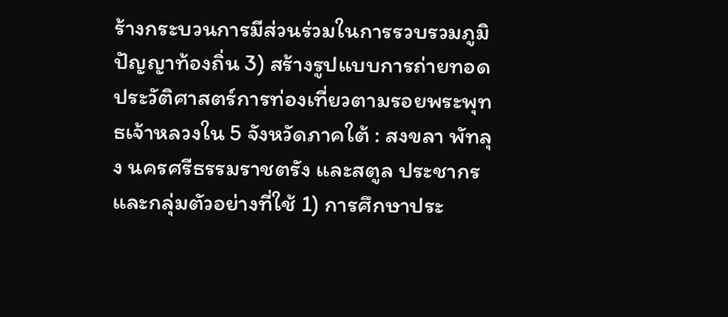ร้างกระบวนการมีส่วนร่วมในการรวบรวมภูมิปัญญาท้องถิ่น 3) สร้างรูปแบบการถ่ายทอดประวัติศาสตร์การท่องเที่ยวตามรอยพระพุทธเจ้าหลวงใน 5 จังหวัดภาคใต้ : สงขลา พัทลุง นครศรีธรรมราชตรัง และสตูล ประชากรและกลุ่มตัวอย่างที่ใช้ 1) การศึกษาประ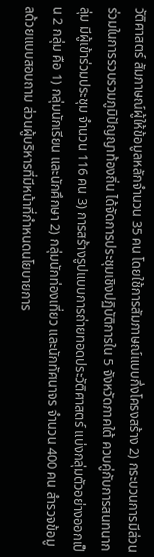วัติศาสตร์ สัมภาษณ์ผู้ให้ข้อมูลหลักจำนวน 35 คน โดยใช้การสัมภาษณ์แบบกึ่งโครงสร้าง 2) กระบวนการมีส่วนร่วมในการรวบรวมภูมิปัญญาท้องถิ่น ได้จัดการประชุมเชิงปฏิบัติการใน 5 จังหวัดภาคใต้ ควบคู่กับการสนทนากลุ่ม มีผู้เข้าร่วมประชุม จำนวน 116 คน 3) การสร้างรูปแบบการถ่ายทอดประวัติศาสตร์ แบ่งกลุ่มตัวอย่างออกเป็น 2 กลุ่ม คือ 1) กลุ่มนักเรียน และนักศึกษา 2) กลุ่มนักท่องเที่ยว และนักทัศนาจร จำนวน 400 คน สำรวจข้อมูลด้วยแบบสอบถาม ส่วนผู้บริหารที่มีหน้าที่กำหนดนโยบายการ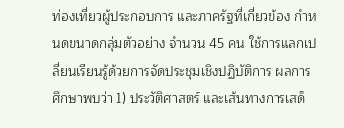ท่องเที่ยวผู้ประกอบการ และภาครัฐที่เกี่ยวข้อง กำหนดขนาดกลุ่มตัวอย่าง จำนวน 45 คน ใช้การแลกเปลี่ยนเรียนรู้ด้วยการจัดประชุมเชิงปฏิบัติการ ผลการศึกษาพบว่า 1) ประวัติศาสตร์ และเส้นทางการเสด็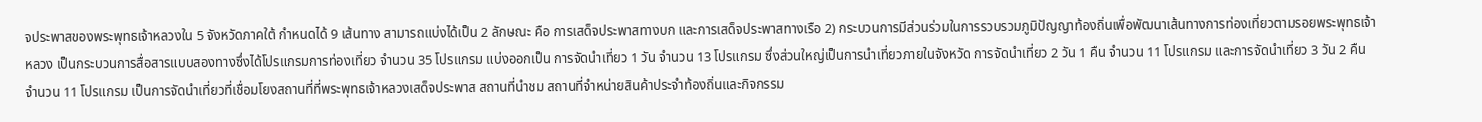จประพาสของพระพุทธเจ้าหลวงใน 5 จังหวัดภาคใต้ กำหนดได้ 9 เส้นทาง สามารถแบ่งได้เป็น 2 ลักษณะ คือ การเสด็จประพาสทางบก และการเสด็จประพาสทางเรือ 2) กระบวนการมีส่วนร่วมในการรวบรวมภูมิปัญญาท้องถิ่นเพื่อพัฒนาเส้นทางการท่องเที่ยวตามรอยพระพุทธเจ้าหลวง เป็นกระบวนการสื่อสารแบบสองทางซึ่งได้โปรแกรมการท่องเที่ยว จำนวน 35 โปรแกรม แบ่งออกเป็น การจัดนำเที่ยว 1 วัน จำนวน 13 โปรแกรม ซึ่งส่วนใหญ่เป็นการนำเที่ยวภายในจังหวัด การจัดนำเที่ยว 2 วัน 1 คืน จำนวน 11 โปรแกรม และการจัดนำเที่ยว 3 วัน 2 คืน จำนวน 11 โปรแกรม เป็นการจัดนำเที่ยวที่เชื่อมโยงสถานที่ที่พระพุทธเจ้าหลวงเสด็จประพาส สถานที่นำชม สถานที่จำหน่ายสินค้าประจำท้องถิ่นและกิจกรรม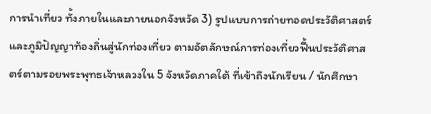การนำเที่ยว ทั้งภายในและภายนอกจังหวัด 3) รูปแบบการถ่ายทอดประวัติศาสตร์และภูมิปัญญาท้องถิ่นสู่นักท่องเที่ยว ตามอัตลักษณ์การท่องเที่ยวฟื้นประวัติศาสตร์ตามรอยพระพุทธเจ้าหลวงใน 5 จังหวัดภาคใต้ ที่เข้าถึงนักเรียน / นักศึกษา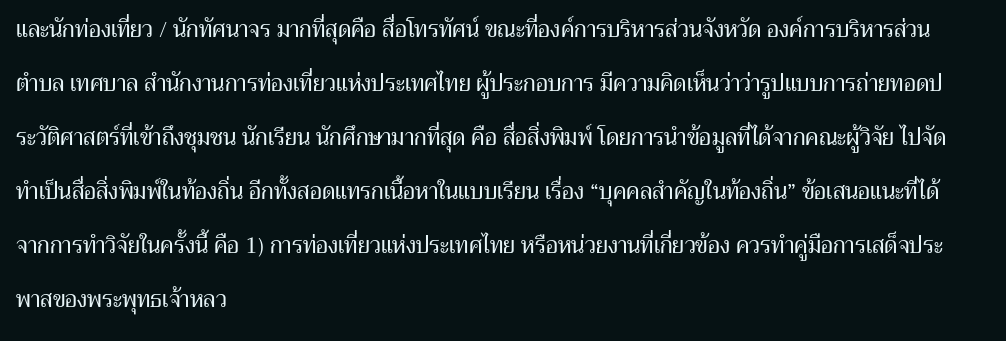และนักท่องเที่ยว / นักทัศนาจร มากที่สุดคือ สื่อโทรทัศน์ ขณะที่องค์การบริหารส่วนจังหวัด องค์การบริหารส่วนตำบล เทศบาล สำนักงานการท่องเที่ยวแห่งประเทศไทย ผู้ประกอบการ มีความคิดเห็นว่าว่ารูปแบบการถ่ายทอดประวัติศาสตร์ที่เข้าถึงชุมชน นักเรียน นักศึกษามากที่สุด คือ สื่อสิ่งพิมพ์ โดยการนำข้อมูลที่ได้จากคณะผู้วิจัย ไปจัดทำเป็นสื่อสิ่งพิมพ์ในท้องถิ่น อีกทั้งสอดแทรกเนื้อหาในแบบเรียน เรื่อง “บุคคลสำคัญในท้องถิ่น” ข้อเสนอแนะที่ได้จากการทำวิจัยในครั้งนี้ คือ 1) การท่องเที่ยวแห่งประเทศไทย หรือหน่วยงานที่เกี่ยวข้อง ควรทำคู่มือการเสด็จประพาสของพระพุทธเจ้าหลว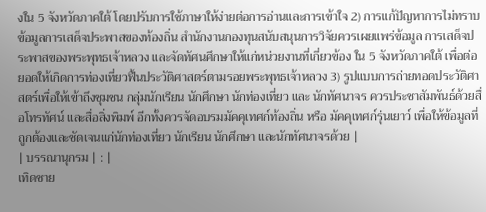งใน 5 จังหวัดภาคใต้ โดยปรับการใช้ภาษาให้ง่ายต่อการอ่านและการเข้าใจ 2) การแก้ปัญหาการไม่ทราบข้อมูลการเสด็จประพาสของท้องถิ่น สำนักงานกองทุนสนับสนุนการวิจัยควรเผยแพร่ข้อมูล การเสด็จประพาสของพระพุทธเจ้าหลวง และจัดทัศนศึกษาให้แก่หน่วยงานที่เกี่ยวข้อง ใน 5 จังหวัดภาคใต้ เพื่อต่อยอดให้เกิดการท่องเที่ยวฟื้นประวัติศาสตร์ตามรอยพระพุทธเจ้าหลวง 3) รูปแบบการถ่ายทอดประวัติศาสตร์เพื่อให้เข้าถึงชุมชน กลุ่มนักเรียน นักศึกษา นักท่องเที่ยว และ นักทัศนาจร ควรประชาสัมพันธ์ด้วยสื่อโทรทัศน์ และสื่อสิ่งพิมพ์ อีกทั้งควรจัดอบรมมัคคุเทศก์ท้องถิ่น หรือ มัคคุเทศก์รุ่นเยาว์ เพื่อให้ข้อมูลที่ถูกต้องและชัดเจนแก่นักท่องเที่ยว นักเรียน นักศึกษา และนักทัศนาจรด้วย |
| บรรณานุกรม | : |
เทิดชาย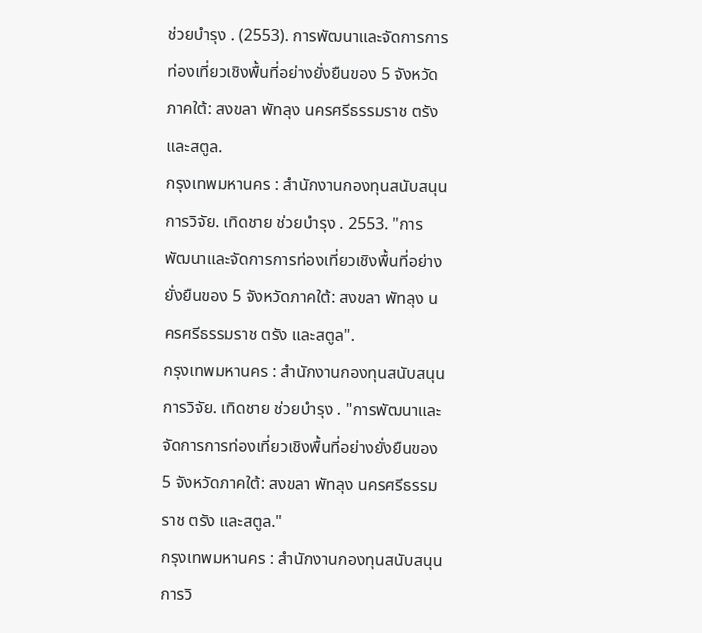ช่วยบำรุง . (2553). การพัฒนาและจัดการการท่องเที่ยวเชิงพื้นที่อย่างยั่งยืนของ 5 จังหวัดภาคใต้: สงขลา พัทลุง นครศรีธรรมราช ตรัง และสตูล.
กรุงเทพมหานคร : สำนักงานกองทุนสนับสนุนการวิจัย. เทิดชาย ช่วยบำรุง . 2553. "การพัฒนาและจัดการการท่องเที่ยวเชิงพื้นที่อย่างยั่งยืนของ 5 จังหวัดภาคใต้: สงขลา พัทลุง นครศรีธรรมราช ตรัง และสตูล".
กรุงเทพมหานคร : สำนักงานกองทุนสนับสนุนการวิจัย. เทิดชาย ช่วยบำรุง . "การพัฒนาและจัดการการท่องเที่ยวเชิงพื้นที่อย่างยั่งยืนของ 5 จังหวัดภาคใต้: สงขลา พัทลุง นครศรีธรรมราช ตรัง และสตูล."
กรุงเทพมหานคร : สำนักงานกองทุนสนับสนุนการวิ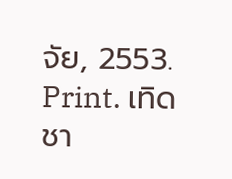จัย, 2553. Print. เทิดชา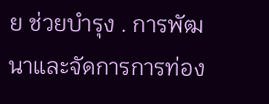ย ช่วยบำรุง . การพัฒนาและจัดการการท่อง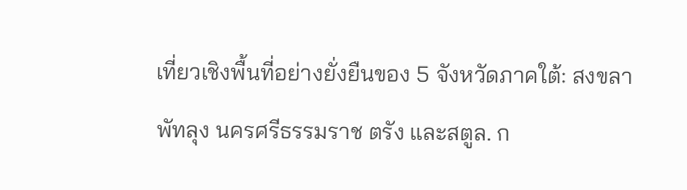เที่ยวเชิงพื้นที่อย่างยั่งยืนของ 5 จังหวัดภาคใต้: สงขลา พัทลุง นครศรีธรรมราช ตรัง และสตูล. ก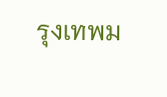รุงเทพม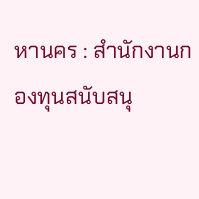หานคร : สำนักงานกองทุนสนับสนุ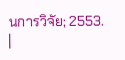นการวิจัย; 2553.
|